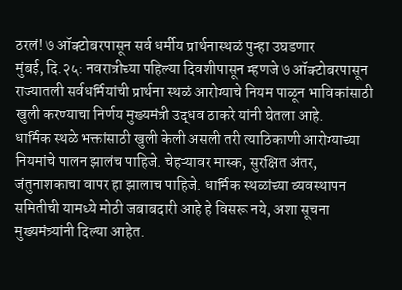ठरलं! ७ ऑक्टोबरपासून सर्व धर्मीय प्रार्थनास्थळं पुन्हा उघडणार
मुंबई, दि.२५: नवरात्रीच्या पहिल्या दिवशीपासून म्हणजे ७ ऑक्टोबरपासून राज्यातली सर्वधर्मियांची प्रार्थना स्थळं आरोग्याचे नियम पाळून भाविकांसाठी खुली करण्याचा निर्णय मुख्यमंत्री उद्धव ठाकरे यांनी घेतला आहे.
धार्मिक स्थळे भक्तांसाठी खुली केली असली तरी त्याठिकाणी आरोग्याच्या नियमांचे पालन झालंच पाहिजे. चेहऱ्यावर मास्क, सुरक्षित अंतर, जंतुनाशकाचा वापर हा झालाच पाहिजे. धार्मिक स्थळांच्या व्यवस्थापन समितीची यामध्ये मोठी जबाबदारी आहे हे विसरू नये, अशा सूचना मुख्यमंत्र्यांनी दिल्या आहेत.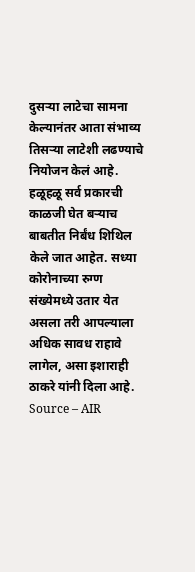दुसऱ्या लाटेचा सामना केल्यानंतर आता संभाव्य तिसऱ्या लाटेशी लढण्याचे नियोजन केलं आहे. हळूहळू सर्व प्रकारची काळजी घेत बऱ्याच बाबतीत निर्बंध शिथिल केले जात आहेत. सध्या कोरोनाच्या रुग्ण संख्येमध्ये उतार येत असला तरी आपल्याला अधिक सावध राहावे लागेल, असा इशाराही ठाकरे यांनी दिला आहे.
Source – AIR